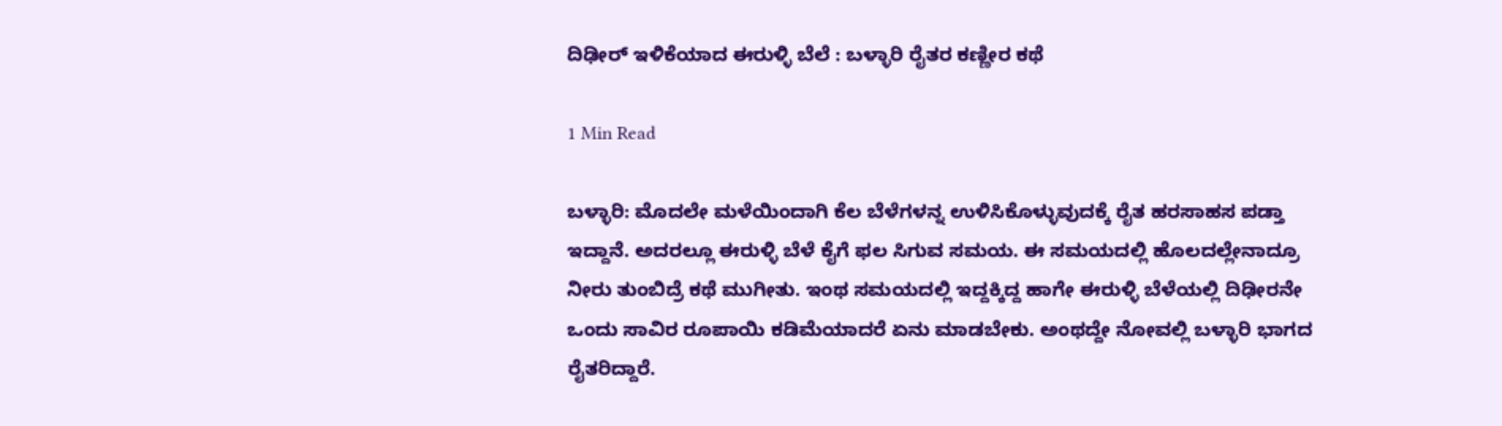ದಿಢೀರ್ ಇಳಿಕೆಯಾದ ಈರುಳ್ಳಿ ಬೆಲೆ : ಬಳ್ಳಾರಿ ರೈತರ ಕಣ್ಣೀರ ಕಥೆ

1 Min Read

ಬಳ್ಳಾರಿ: ಮೊದಲೇ ಮಳೆಯಿಂದಾಗಿ ಕೆಲ ಬೆಳೆಗಳನ್ನ ಉಳಿಸಿಕೊಳ್ಳುವುದಕ್ಕೆ ರೈತ ಹರಸಾಹಸ ಪಡ್ತಾ ಇದ್ದಾನೆ. ಅದರಲ್ಲೂ ಈರುಳ್ಳಿ ಬೆಳೆ‌ ಕೈಗೆ ಫಲ ಸಿಗುವ ಸಮಯ. ಈ ಸಮಯದಲ್ಲಿ ಹೊಲದಲ್ಲೇನಾದ್ರೂ ನೀರು ತುಂಬಿದ್ರೆ ಕಥೆ ಮುಗೀತು. ಇಂಥ ಸಮಯದಲ್ಲಿ ಇದ್ದಕ್ಕಿದ್ದ ಹಾಗೇ ಈರುಳ್ಳಿ ಬೆಳೆಯಲ್ಲಿ ದಿಢೀರನೇ ಒಂದು ಸಾವಿರ ರೂಪಾಯಿ ಕಡಿಮೆಯಾದರೆ ಏನು ಮಾಡಬೇಕು. ಅಂಥದ್ದೇ ನೋವಲ್ಲಿ ಬಳ್ಳಾರಿ ಭಾಗದ ರೈತರಿದ್ದಾರೆ.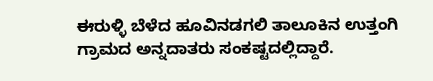ಈರುಳ್ಳಿ ಬೆಳೆದ ಹೂವಿನಡಗಲಿ ತಾಲೂಕಿನ ಉತ್ತಂಗಿ ಗ್ರಾಮದ ಅನ್ನದಾತರು ಸಂಕಷ್ಟದಲ್ಲಿದ್ದಾರೆ.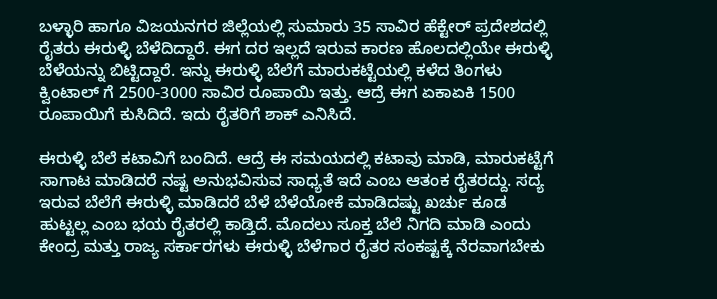ಬಳ್ಳಾರಿ ಹಾಗೂ ವಿಜಯನಗರ ಜಿಲ್ಲೆಯಲ್ಲಿ ಸುಮಾರು 35 ಸಾವಿರ ಹೆಕ್ಟೇರ್ ಪ್ರದೇಶದಲ್ಲಿ ರೈತರು ಈರುಳ್ಳಿ ಬೆಳೆದಿದ್ದಾರೆ. ಈಗ ದರ ಇಲ್ಲದೆ ಇರುವ ಕಾರಣ ಹೊಲದಲ್ಲಿಯೇ ಈರುಳ್ಳಿ ಬೆಳೆಯನ್ನು ಬಿಟ್ಟಿದ್ದಾರೆ. ಇನ್ನು ಈರುಳ್ಳಿ ಬೆಲೆಗೆ ಮಾರುಕಟ್ಟೆಯಲ್ಲಿ ಕಳೆದ ತಿಂಗಳು ಕ್ವಿಂಟಾಲ್ ಗೆ 2500-3000 ಸಾವಿರ ರೂಪಾಯಿ ಇತ್ತು. ಆದ್ರೆ ಈಗ ಏಕಾಏಕಿ 1500 ರೂಪಾಯಿಗೆ ಕುಸಿದಿದೆ. ಇದು ರೈತರಿಗೆ ಶಾಕ್ ಎನಿಸಿದೆ.

ಈರುಳ್ಳಿ ಬೆಲೆ ಕಟಾವಿಗೆ ಬಂದಿದೆ. ಆದ್ರೆ ಈ ಸಮಯದಲ್ಲಿ ಕಟಾವು ಮಾಡಿ, ಮಾರುಕಟ್ಟೆಗೆ ಸಾಗಾಟ ಮಾಡಿದರೆ ನಷ್ಟ ಅನುಭವಿಸುವ ಸಾಧ್ಯತೆ ಇದೆ ಎಂಬ ಆತಂಕ ರೈತರದ್ದು. ಸದ್ಯ ಇರುವ ಬೆಲೆಗೆ ಈರುಳ್ಳಿ ಮಾಡಿದರೆ ಬೆಳೆ ಬೆಳೆಯೋಕೆ ಮಾಡಿದಷ್ಟು ಖರ್ಚು ಕೂಡ ಹುಟ್ಟಲ್ಲ ಎಂಬ ಭಯ ರೈತರಲ್ಲಿ ಕಾಡ್ತಿದೆ. ಮೊದಲು ಸೂಕ್ತ ಬೆಲೆ ನಿಗದಿ ಮಾಡಿ ಎಂದು ಕೇಂದ್ರ ಮತ್ತು ರಾಜ್ಯ ಸರ್ಕಾರಗಳು ಈರುಳ್ಳಿ ಬೆಳೆಗಾರ ರೈತರ ಸಂಕಷ್ಟಕ್ಕೆ ನೆರವಾಗಬೇಕು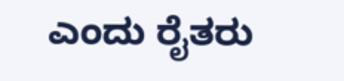ಎಂದು ರೈತರು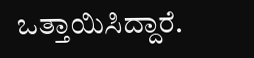ಒತ್ತಾಯಿಸಿದ್ದಾರೆ.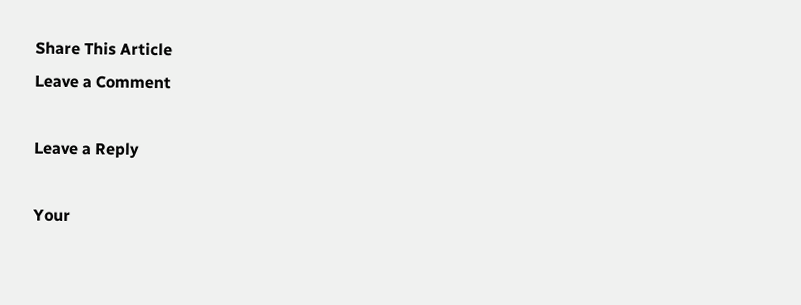Share This Article
Leave a Comment

Leave a Reply

Your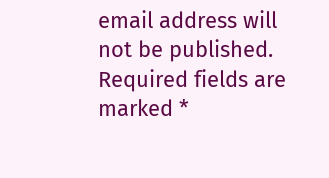email address will not be published. Required fields are marked *